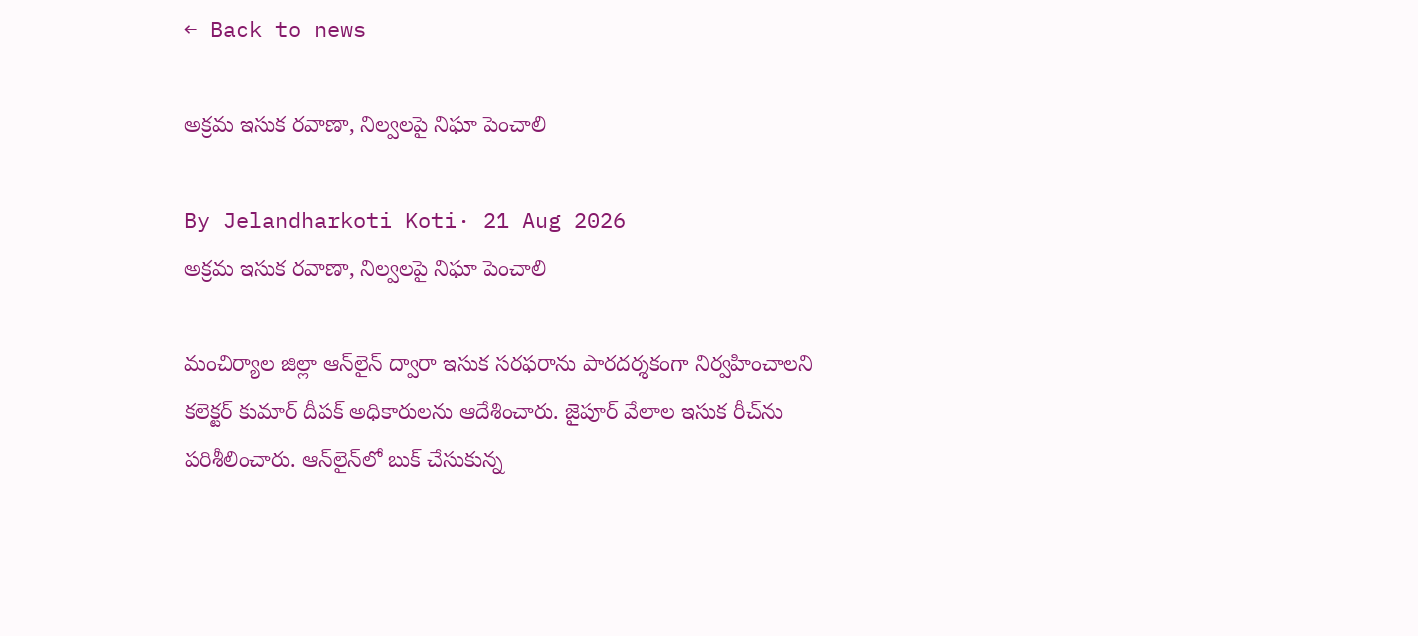← Back to news

అక్రమ ఇసుక రవాణా, నిల్వలపై నిఘా పెంచాలి

By Jelandharkoti Koti· 21 Aug 2026
అక్రమ ఇసుక రవాణా, నిల్వలపై నిఘా పెంచాలి

మంచిర్యాల జిల్లా ఆన్‌లైన్ ద్వారా ఇసుక సరఫరాను పారదర్శకంగా నిర్వహించాలని కలెక్టర్ కుమార్ దీపక్ అధికారులను ఆదేశించారు. జైపూర్ వేలాల ఇసుక రీచ్‌ను పరిశీలించారు. ఆన్‌లైన్‌లో బుక్ చేసుకున్న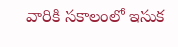వారికి సకాలంలో ఇసుక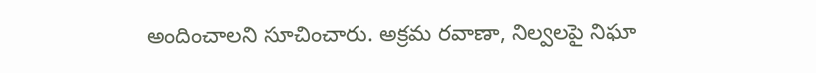అందించాలని సూచించారు. అక్రమ రవాణా, నిల్వలపై నిఘా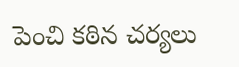పెంచి కఠిన చర్యలు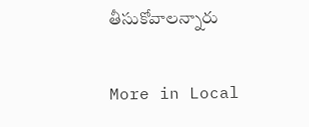తీసుకోవాలన్నారు

More in Local